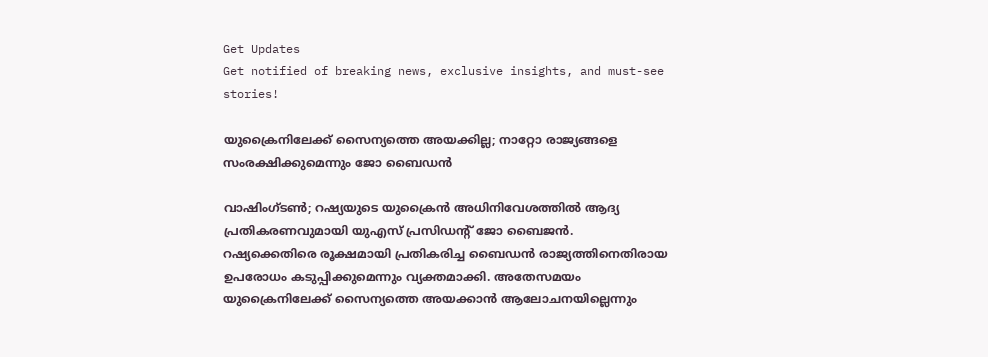Get Updates
Get notified of breaking news, exclusive insights, and must-see stories!

യുക്രൈനിലേക്ക് സൈന്യത്തെ അയക്കില്ല; നാറ്റോ രാജ്യങ്ങളെ സംരക്ഷിക്കുമെന്നും ജോ ബൈഡൻ

വാഷിംഗ്ടൺ; റഷ്യയുടെ യുക്രൈൻ അധിനിവേശത്തിൽ ആദ്യ പ്രതികരണവുമായി യുഎസ് പ്രസിഡന്റ് ജോ ബൈജൻ. റഷ്യക്കെതിരെ രൂക്ഷമായി പ്രതികരിച്ച ബൈഡൻ രാജ്യത്തിനെതിരായ ഉപരോധം കടുപ്പിക്കുമെന്നും വ്യക്തമാക്കി. അതേസമയം യുക്രൈനിലേക്ക് സൈന്യത്തെ അയക്കാൻ ആലോചനയില്ലെന്നും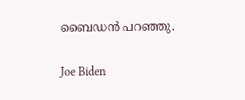ബൈഡൻ പറഞ്ഞു.

Joe Biden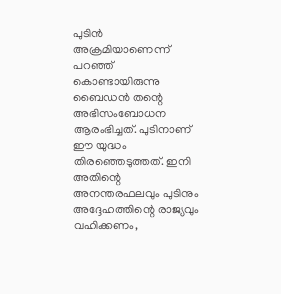പുടിൻ അക്രമിയാണെന്ന് പറഞ്ഞ് കൊണ്ടായിരുന്നു ബൈഡൻ തന്റെ അഭിസംബോധന ആരംഭിച്ചത്. പുടിനാണ് ഈ യുദ്ധം തിരഞ്ഞെടുത്തത്. ഇനി അതിന്റെ അനന്തരഫലവും പുടിനും അദ്ദേഹത്തിന്റെ രാജ്യവും വഹിക്കണം,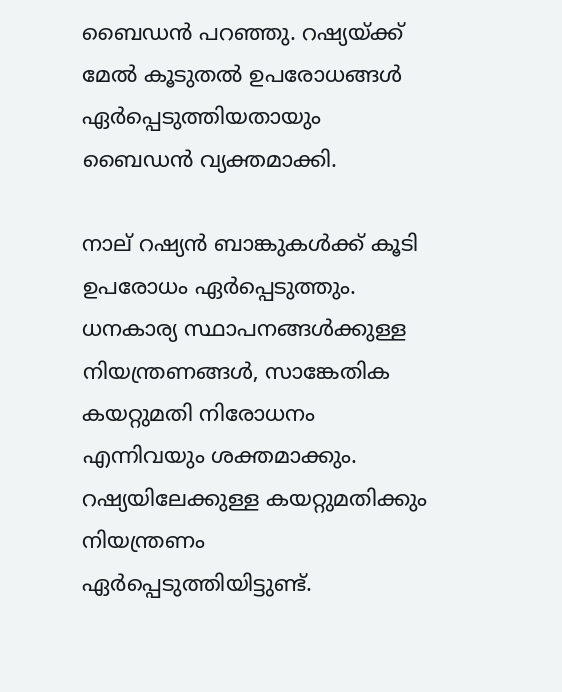ബൈഡൻ പറഞ്ഞു. റഷ്യയ്ക്ക് മേൽ കൂടുതൽ ഉപരോധങ്ങൾ ഏർപ്പെടുത്തിയതായും ബൈഡൻ വ്യക്തമാക്കി.

നാല് റഷ്യൻ ബാങ്കുകൾക്ക് കൂടി ഉപരോധം ഏർപ്പെടുത്തും. ധനകാര്യ സ്ഥാപനങ്ങൾക്കുള്ള നിയന്ത്രണങ്ങൾ, സാങ്കേതിക കയറ്റുമതി നിരോധനം എന്നിവയും ശക്തമാക്കും. റഷ്യയിലേക്കുള്ള കയറ്റുമതിക്കും നിയന്ത്രണം ഏര്‍പ്പെടുത്തിയിട്ടുണ്ട്.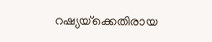റഷ്യയ്‌ക്കെതിരായ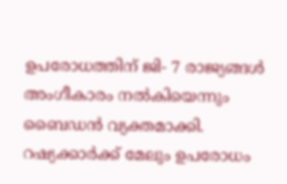ഉപരോധത്തിന് ജി- 7 രാജ്യങ്ങള്‍ അംഗീകാരം നല്‍കിയെന്നും ബൈഡന്‍ വ്യക്തമാക്കി. റഷ്യക്കാർക്ക് മേലും ഉപരോധം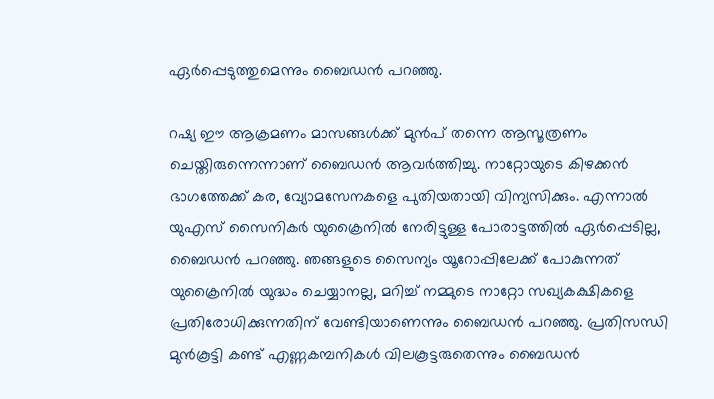ഏർപ്പെടുത്തുമെന്നും ബൈഡൻ പറഞ്ഞു.

റഷ്യ ഈ ആക്രമണം മാസങ്ങള്‍ക്ക് മുന്‍പ് തന്നെ ആസൂത്രണം ചെയ്തിരുന്നെന്നാണ് ബൈഡന്‍ ആവര്‍ത്തിച്ചു. നാറ്റോയുടെ കിഴക്കൻ ഭാഗത്തേക്ക് കര, വ്യോമസേനകളെ പുതിയതായി വിന്യസിക്കും. എന്നാൽ യുഎസ് സൈനികർ യുക്രൈനിൽ നേരിട്ടുള്ള പോരാട്ടത്തിൽ ഏർപ്പെടില്ല, ബൈഡൻ പറഞ്ഞു. ഞങ്ങളുടെ സൈന്യം യൂറോപ്പിലേക്ക് പോകുന്നത് യുക്രൈനിൽ യുദ്ധം ചെയ്യാനല്ല, മറിച്ച് നമ്മുടെ നാറ്റോ സഖ്യകക്ഷികളെ പ്രതിരോധിക്കുന്നതിന് വേണ്ടിയാണെന്നും ബൈഡൻ പറഞ്ഞു. പ്രതിസന്ധി മുൻകൂട്ടി കണ്ട് എണ്ണകമ്പനികൾ വിലകൂട്ടരുതെന്നും ബൈഡൻ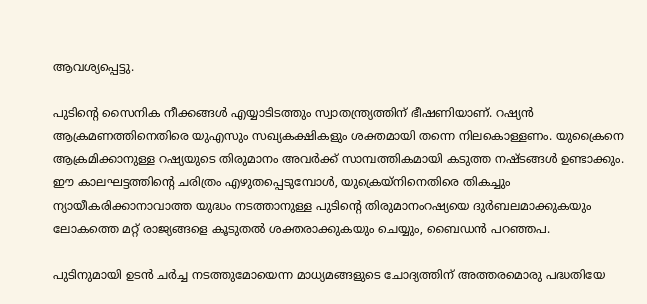ആവശ്യപ്പെട്ടു.

പുടിന്റെ സൈനിക നീക്കങ്ങൾ എയ്യാടിടത്തും സ്വാതന്ത്ര്യത്തിന് ഭീഷണിയാണ്. റഷ്യൻ ആക്രമണത്തിനെതിരെ യുഎസും സഖ്യകക്ഷികളും ശക്തമായി തന്നെ നിലകൊള്ളണം. യുക്രൈനെ ആക്രമിക്കാനുള്ള റഷ്യയുടെ തിരുമാനം അവർക്ക് സാമ്പത്തികമായി കടുത്ത നഷ്ടങ്ങൾ ഉണ്ടാക്കും. ഈ കാലഘട്ടത്തിന്റെ ചരിത്രം എഴുതപ്പെടുമ്പോൾ, യുക്രെയ്നിനെതിരെ തികച്ചും ന്യായീകരിക്കാനാവാത്ത യുദ്ധം നടത്താനുള്ള പുടിന്റെ തിരുമാനംറഷ്യയെ ദുർബലമാക്കുകയും ലോകത്തെ മറ്റ് രാജ്യങ്ങളെ കൂടുതൽ ശക്തരാക്കുകയും ചെയ്യും, ബൈഡൻ പറഞ്ഞപ.

പുടിനുമായി ഉടൻ ചർച്ച നടത്തുമോയെന്ന മാധ്യമങ്ങളുടെ ചോദ്യത്തിന് അത്തരമൊരു പദ്ധതിയേ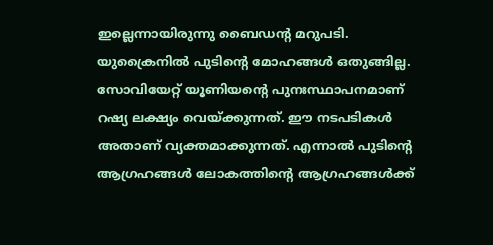ഇല്ലെന്നായിരുന്നു ബൈഡന്റ മറുപടി. യുക്രൈനിൽ പുടിന്റെ മോഹങ്ങൾ ഒതുങ്ങില്ല. സോവിയേറ്റ് യൂണിയന്റെ പുനഃസ്ഥാപനമാണ് റഷ്യ ലക്ഷ്യം വെയ്ക്കുന്നത്. ഈ നടപടികൾ അതാണ് വ്യക്തമാക്കുന്നത്. എന്നാൽ പുടിന്റെ ആഗ്രഹങ്ങൾ ലോകത്തിന്റെ ആഗ്രഹങ്ങൾക്ക്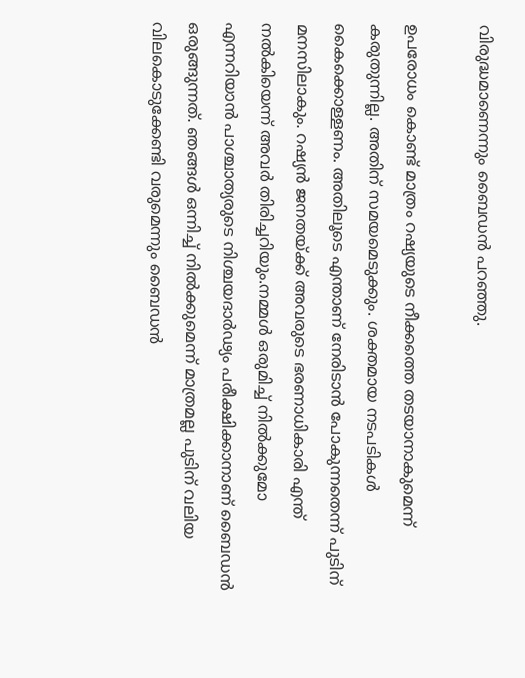വിരുദ്ധമാണെന്നും ബൈഡൻ പറഞ്ഞു.

ഉപരോധം കൊണ്ട് മാത്രം റഷ്യയുടെ നീക്കത്തെ തടയാനാകുമെന്ന് കരുതുന്നില്ല. അതിന് സമയമെടുക്കും. ശക്തമായ നടപടികൾ കൈക്കൊള്ളണം. അതിലൂടെ എന്താണ് നേരിടാൻ പോകുന്നതെന്ന് പുടിന് മനസിലാകും. റഷ്യൻ ജനതയ്ക്ക് അവരുടെ ഭരണാധികാരി എന്ത് നൽകിയെന്ന് അവർ തിരിച്ചറിയും.നമ്മൾ ഒരുമിച്ച് നിൽക്കുമോ എന്നറിയാൻ പാശ്ചാത്യരുടെ നിശ്ചയദാർഢ്യം പരീക്ഷിക്കാനാണ് ബൈഡൻ ഒരുങ്ങുന്നത്. ഞങ്ങൾ ഒന്നിച്ച് നിൽക്കുമെന്ന് മാത്രമല്ല പുടിന് വലിയ വിലകൊടുക്കേണ്ടി വരുമെന്നും ബൈഡൻ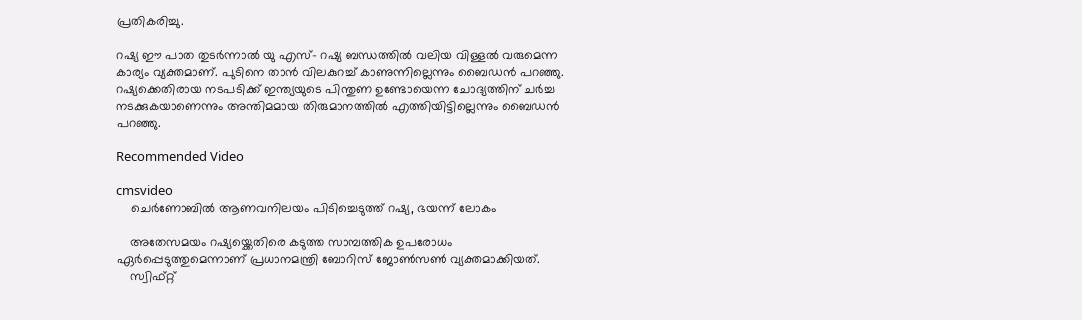പ്രതികരിച്ചു.

റഷ്യ ഈ പാത തുടർന്നാൽ യു എസ്- റഷ്യ ബന്ധത്തിൽ വലിയ വിള്ളൽ വരുമെന്ന കാര്യം വ്യക്തമാണ്. പുടിനെ താൻ വിലകുറച്ച് കാണുന്നില്ലെന്നും ബൈഡൻ പറഞ്ഞു. റഷ്യക്കെതിരായ നടപടിക്ക് ഇന്ത്യയുടെ പിന്തുണ ഉണ്ടോയെന്ന ചോദ്യത്തിന് ചർച്ച നടക്കുകയാണെന്നും അന്തിമമായ തിരുമാനത്തിൽ എത്തിയിട്ടില്ലെന്നും ബൈഡൻ പറഞ്ഞു.

Recommended Video

cmsvideo
    ചെര്‍ണോബില്‍ ആണവനിലയം പിടിച്ചെടുത്ത് റഷ്യ, ഭയന്ന് ലോകം

    അതേസമയം റഷ്യയ്ക്കെതിരെ കടുത്ത സാമ്പത്തിക ഉപരോധം ഏർപ്പെടുത്തുമെന്നാണ് പ്രധാനമന്ത്രി ബോറിസ് ജോൺസൺ വ്യക്തമാക്കിയത്.
    സ്വിഫ്റ്റ്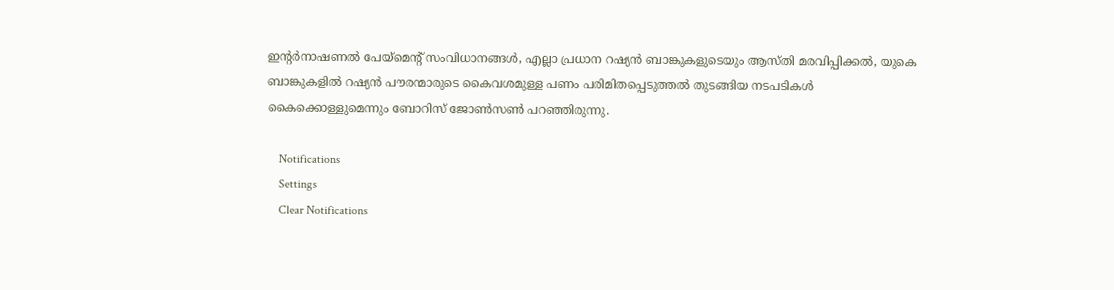ഇന്റർനാഷണൽ പേയ്‌മെന്റ് സംവിധാനങ്ങൾ, എല്ലാ പ്രധാന റഷ്യൻ ബാങ്കുകളുടെയും ആസ്തി മരവിപ്പിക്കൽ, യുകെ ബാങ്കുകളിൽ റഷ്യൻ പൗരന്മാരുടെ കൈവശമുള്ള പണം പരിമിതപ്പെടുത്തൽ തുടങ്ങിയ നടപടികൾ കൈക്കൊള്ളുമെന്നും ബോറിസ് ജോൺസൺ പറഞ്ഞിരുന്നു.

    Notifications
    Settings
    Clear Notifications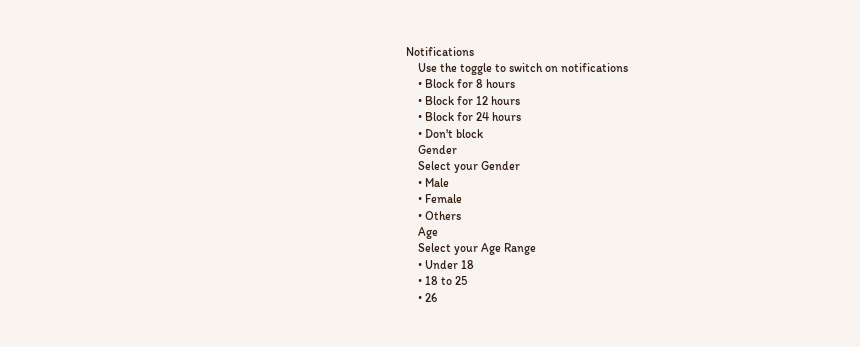Notifications
    Use the toggle to switch on notifications
    • Block for 8 hours
    • Block for 12 hours
    • Block for 24 hours
    • Don't block
    Gender
    Select your Gender
    • Male
    • Female
    • Others
    Age
    Select your Age Range
    • Under 18
    • 18 to 25
    • 26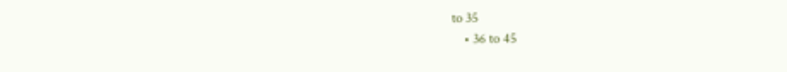to 35
    • 36 to 45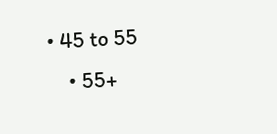• 45 to 55
    • 55+